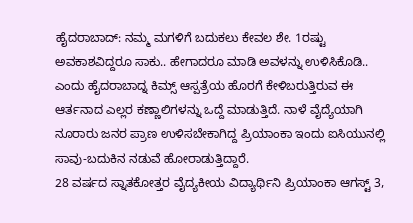ಹೈದರಾಬಾದ್: ನಮ್ಮ ಮಗಳಿಗೆ ಬದುಕಲು ಕೇವಲ ಶೇ. 1ರಷ್ಟು ಅವಕಾಶವಿದ್ದರೂ ಸಾಕು.. ಹೇಗಾದರೂ ಮಾಡಿ ಅವಳನ್ನು ಉಳಿಸಿಕೊಡಿ.. ಎಂದು ಹೈದರಾಬಾದ್ನ ಕಿಮ್ಸ್ ಆಸ್ಪತ್ರೆಯ ಹೊರಗೆ ಕೇಳಿಬರುತ್ತಿರುವ ಈ ಆರ್ತನಾದ ಎಲ್ಲರ ಕಣ್ಣಾಲಿಗಳನ್ನು ಒದ್ದೆ ಮಾಡುತ್ತಿದೆ. ನಾಳೆ ವೈದ್ಯೆಯಾಗಿ ನೂರಾರು ಜನರ ಪ್ರಾಣ ಉಳಿಸಬೇಕಾಗಿದ್ದ ಪ್ರಿಯಾಂಕಾ ಇಂದು ಐಸಿಯುನಲ್ಲಿ ಸಾವು-ಬದುಕಿನ ನಡುವೆ ಹೋರಾಡುತ್ತಿದ್ದಾರೆ.
28 ವರ್ಷದ ಸ್ನಾತಕೋತ್ತರ ವೈದ್ಯಕೀಯ ವಿದ್ಯಾರ್ಥಿನಿ ಪ್ರಿಯಾಂಕಾ ಆಗಸ್ಟ್ 3,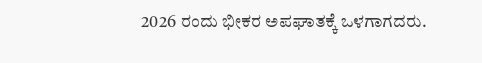2026 ರಂದು ಭೀಕರ ಅಪಘಾತಕ್ಕೆ ಒಳಗಾಗದರು.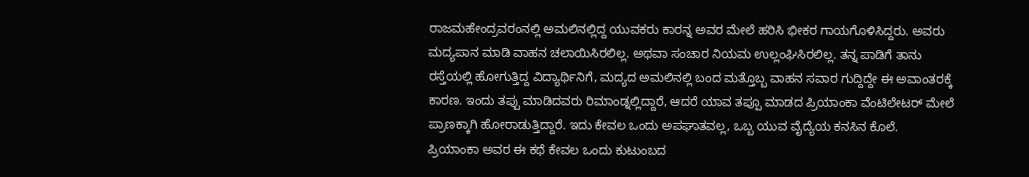ರಾಜಮಹೇಂದ್ರವರಂನಲ್ಲಿ ಅಮಲಿನಲ್ಲಿದ್ದ ಯುವಕರು ಕಾರನ್ನ ಅವರ ಮೇಲೆ ಹರಿಸಿ ಭೀಕರ ಗಾಯಗೊಳಿಸಿದ್ದರು. ಅವರು ಮದ್ಯಪಾನ ಮಾಡಿ ವಾಹನ ಚಲಾಯಿಸಿರಲಿಲ್ಲ. ಅಥವಾ ಸಂಚಾರ ನಿಯಮ ಉಲ್ಲಂಘಿಸಿರಲಿಲ್ಲ. ತನ್ನ ಪಾಡಿಗೆ ತಾನು ರಸ್ತೆಯಲ್ಲಿ ಹೋಗುತ್ತಿದ್ದ ವಿದ್ಯಾರ್ಥಿನಿಗೆ, ಮದ್ಯದ ಅಮಲಿನಲ್ಲಿ ಬಂದ ಮತ್ತೊಬ್ಬ ವಾಹನ ಸವಾರ ಗುದ್ದಿದ್ದೇ ಈ ಅವಾಂತರಕ್ಕೆ ಕಾರಣ. ಇಂದು ತಪ್ಪು ಮಾಡಿದವರು ರಿಮಾಂಡ್ನಲ್ಲಿದ್ದಾರೆ, ಆದರೆ ಯಾವ ತಪ್ಪೂ ಮಾಡದ ಪ್ರಿಯಾಂಕಾ ವೆಂಟಿಲೇಟರ್ ಮೇಲೆ ಪ್ರಾಣಕ್ಕಾಗಿ ಹೋರಾಡುತ್ತಿದ್ದಾರೆ. ಇದು ಕೇವಲ ಒಂದು ಅಪಘಾತವಲ್ಲ, ಒಬ್ಬ ಯುವ ವೈದ್ಯೆಯ ಕನಸಿನ ಕೊಲೆ.
ಪ್ರಿಯಾಂಕಾ ಅವರ ಈ ಕಥೆ ಕೇವಲ ಒಂದು ಕುಟುಂಬದ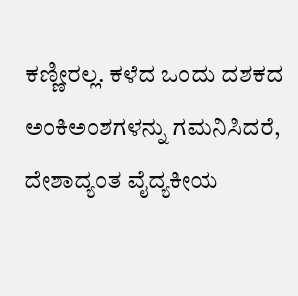ಕಣ್ಣೀರಲ್ಲ. ಕಳೆದ ಒಂದು ದಶಕದ ಅಂಕಿಅಂಶಗಳನ್ನು ಗಮನಿಸಿದರೆ, ದೇಶಾದ್ಯಂತ ವೈದ್ಯಕೀಯ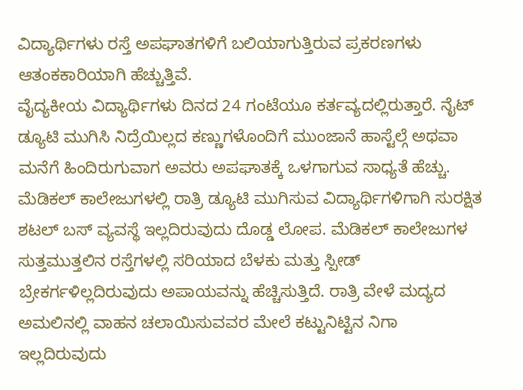ವಿದ್ಯಾರ್ಥಿಗಳು ರಸ್ತೆ ಅಪಘಾತಗಳಿಗೆ ಬಲಿಯಾಗುತ್ತಿರುವ ಪ್ರಕರಣಗಳು ಆತಂಕಕಾರಿಯಾಗಿ ಹೆಚ್ಚುತ್ತಿವೆ.
ವೈದ್ಯಕೀಯ ವಿದ್ಯಾರ್ಥಿಗಳು ದಿನದ 24 ಗಂಟೆಯೂ ಕರ್ತವ್ಯದಲ್ಲಿರುತ್ತಾರೆ. ನೈಟ್ ಡ್ಯೂಟಿ ಮುಗಿಸಿ ನಿದ್ರೆಯಿಲ್ಲದ ಕಣ್ಣುಗಳೊಂದಿಗೆ ಮುಂಜಾನೆ ಹಾಸ್ಟೆಲ್ಗೆ ಅಥವಾ ಮನೆಗೆ ಹಿಂದಿರುಗುವಾಗ ಅವರು ಅಪಘಾತಕ್ಕೆ ಒಳಗಾಗುವ ಸಾಧ್ಯತೆ ಹೆಚ್ಚು. ಮೆಡಿಕಲ್ ಕಾಲೇಜುಗಳಲ್ಲಿ ರಾತ್ರಿ ಡ್ಯೂಟಿ ಮುಗಿಸುವ ವಿದ್ಯಾರ್ಥಿಗಳಿಗಾಗಿ ಸುರಕ್ಷಿತ ಶಟಲ್ ಬಸ್ ವ್ಯವಸ್ಥೆ ಇಲ್ಲದಿರುವುದು ದೊಡ್ಡ ಲೋಪ. ಮೆಡಿಕಲ್ ಕಾಲೇಜುಗಳ ಸುತ್ತಮುತ್ತಲಿನ ರಸ್ತೆಗಳಲ್ಲಿ ಸರಿಯಾದ ಬೆಳಕು ಮತ್ತು ಸ್ಪೀಡ್ ಬ್ರೇಕರ್ಗಳಿಲ್ಲದಿರುವುದು ಅಪಾಯವನ್ನು ಹೆಚ್ಚಿಸುತ್ತಿದೆ. ರಾತ್ರಿ ವೇಳೆ ಮದ್ಯದ ಅಮಲಿನಲ್ಲಿ ವಾಹನ ಚಲಾಯಿಸುವವರ ಮೇಲೆ ಕಟ್ಟುನಿಟ್ಟಿನ ನಿಗಾ ಇಲ್ಲದಿರುವುದು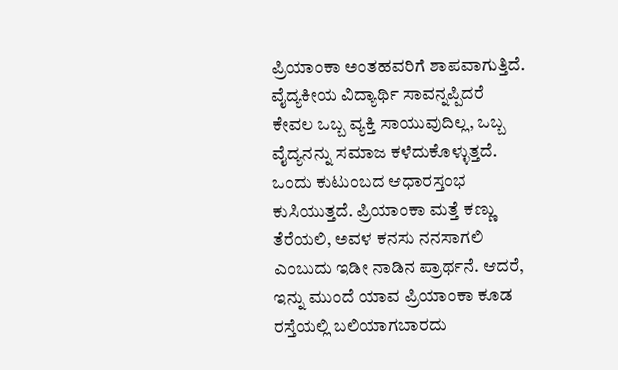ಪ್ರಿಯಾಂಕಾ ಅಂತಹವರಿಗೆ ಶಾಪವಾಗುತ್ತಿದೆ.
ವೈದ್ಯಕೀಯ ವಿದ್ಯಾರ್ಥಿ ಸಾವನ್ನಪ್ಪಿದರೆ ಕೇವಲ ಒಬ್ಬ ವ್ಯಕ್ತಿ ಸಾಯುವುದಿಲ್ಲ, ಒಬ್ಬ ವೈದ್ಯನನ್ನು ಸಮಾಜ ಕಳೆದುಕೊಳ್ಳುತ್ತದೆ. ಒಂದು ಕುಟುಂಬದ ಆಧಾರಸ್ತಂಭ ಕುಸಿಯುತ್ತದೆ. ಪ್ರಿಯಾಂಕಾ ಮತ್ತೆ ಕಣ್ಣು ತೆರೆಯಲಿ, ಅವಳ ಕನಸು ನನಸಾಗಲಿ ಎಂಬುದು ಇಡೀ ನಾಡಿನ ಪ್ರಾರ್ಥನೆ. ಆದರೆ, ಇನ್ನು ಮುಂದೆ ಯಾವ ಪ್ರಿಯಾಂಕಾ ಕೂಡ ರಸ್ತೆಯಲ್ಲಿ ಬಲಿಯಾಗಬಾರದು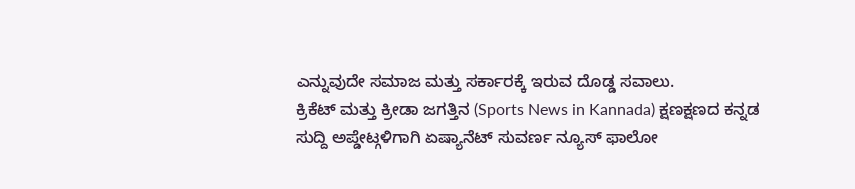ಎನ್ನುವುದೇ ಸಮಾಜ ಮತ್ತು ಸರ್ಕಾರಕ್ಕೆ ಇರುವ ದೊಡ್ಡ ಸವಾಲು.
ಕ್ರಿಕೆಟ್ ಮತ್ತು ಕ್ರೀಡಾ ಜಗತ್ತಿನ (Sports News in Kannada) ಕ್ಷಣಕ್ಷಣದ ಕನ್ನಡ ಸುದ್ದಿ ಅಪ್ಡೇಟ್ಗಳಿಗಾಗಿ ಏಷ್ಯಾನೆಟ್ ಸುವರ್ಣ ನ್ಯೂಸ್ ಫಾಲೋ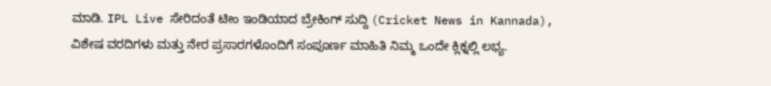ಮಾಡಿ. IPL Live ಸೇರಿದಂತೆ ಟೀಂ ಇಂಡಿಯಾದ ಬ್ರೇಕಿಂಗ್ ಸುದ್ದಿ (Cricket News in Kannada), ವಿಶೇಷ ವರದಿಗಳು ಮತ್ತು ನೇರ ಪ್ರಸಾರಗಳೊಂದಿಗೆ ಸಂಪೂರ್ಣ ಮಾಹಿತಿ ನಿಮ್ಮ ಒಂದೇ ಕ್ಲಿಕ್ನಲ್ಲಿ ಲಭ್ಯ.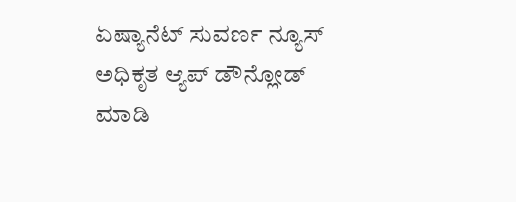ಏಷ್ಯಾನೆಟ್ ಸುವರ್ಣ ನ್ಯೂಸ್ ಅಧಿಕೃತ ಆ್ಯಪ್ ಡೌನ್ಲೋಡ್ ಮಾಡಿ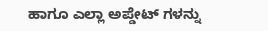ಹಾಗೂ ಎಲ್ಲಾ ಅಪ್ಡೇಟ್ ಗಳನ್ನು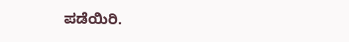ಪಡೆಯಿರಿ.